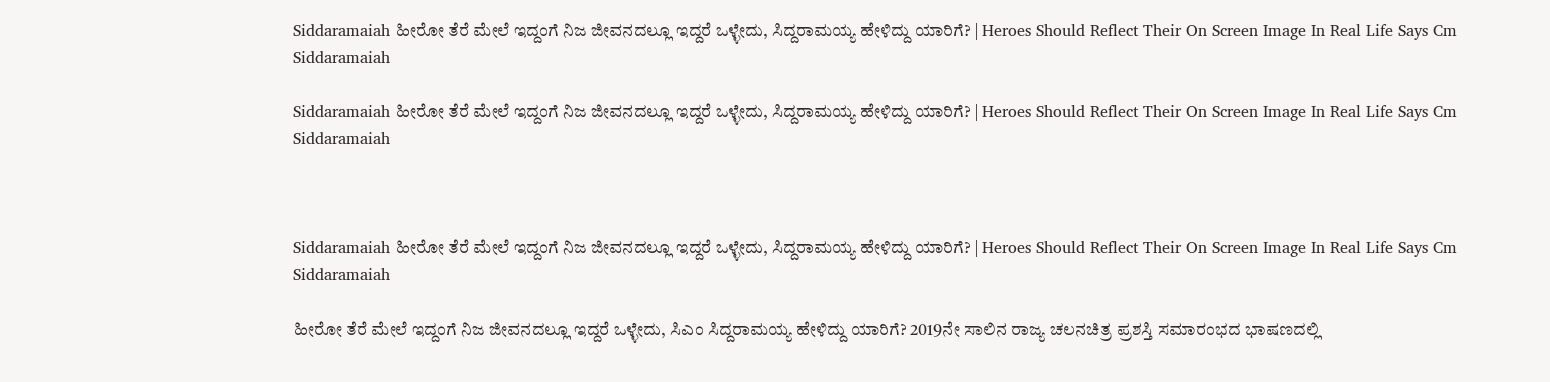Siddaramaiah ಹೀರೋ ತೆರೆ ಮೇಲೆ ಇದ್ದಂಗೆ ನಿಜ ಜೀವನದಲ್ಲೂ ಇದ್ದರೆ ಒಳ್ಳೇದು, ಸಿದ್ದರಾಮಯ್ಯ ಹೇಳಿದ್ದು ಯಾರಿಗೆ? | Heroes Should Reflect Their On Screen Image In Real Life Says Cm Siddaramaiah

Siddaramaiah ಹೀರೋ ತೆರೆ ಮೇಲೆ ಇದ್ದಂಗೆ ನಿಜ ಜೀವನದಲ್ಲೂ ಇದ್ದರೆ ಒಳ್ಳೇದು, ಸಿದ್ದರಾಮಯ್ಯ ಹೇಳಿದ್ದು ಯಾರಿಗೆ? | Heroes Should Reflect Their On Screen Image In Real Life Says Cm Siddaramaiah



Siddaramaiah ಹೀರೋ ತೆರೆ ಮೇಲೆ ಇದ್ದಂಗೆ ನಿಜ ಜೀವನದಲ್ಲೂ ಇದ್ದರೆ ಒಳ್ಳೇದು, ಸಿದ್ದರಾಮಯ್ಯ ಹೇಳಿದ್ದು ಯಾರಿಗೆ? | Heroes Should Reflect Their On Screen Image In Real Life Says Cm Siddaramaiah

ಹೀರೋ ತೆರೆ ಮೇಲೆ ಇದ್ದಂಗೆ ನಿಜ ಜೀವನದಲ್ಲೂ ಇದ್ದರೆ ಒಳ್ಳೇದು, ಸಿಎಂ ಸಿದ್ದರಾಮಯ್ಯ ಹೇಳಿದ್ದು ಯಾರಿಗೆ? 2019ನೇ ಸಾಲಿನ ರಾಜ್ಯ ಚಲನಚಿತ್ರ ಪ್ರಶಸ್ತಿ ಸಮಾರಂಭದ ಭಾಷಣದಲ್ಲಿ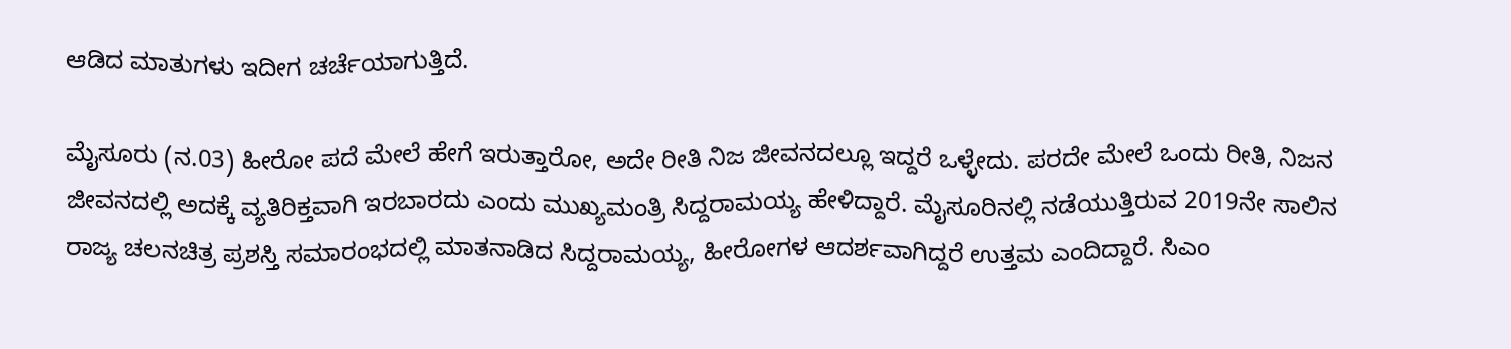ಆಡಿದ ಮಾತುಗಳು ಇದೀಗ ಚರ್ಚೆಯಾಗುತ್ತಿದೆ.

ಮೈಸೂರು (ನ.03) ಹೀರೋ ಪದೆ ಮೇಲೆ ಹೇಗೆ ಇರುತ್ತಾರೋ, ಅದೇ ರೀತಿ ನಿಜ ಜೀವನದಲ್ಲೂ ಇದ್ದರೆ ಒಳ್ಳೇದು. ಪರದೇ ಮೇಲೆ ಒಂದು ರೀತಿ, ನಿಜನ ಜೀವನದಲ್ಲಿ ಅದಕ್ಕೆ ವ್ಯತಿರಿಕ್ತವಾಗಿ ಇರಬಾರದು ಎಂದು ಮುಖ್ಯಮಂತ್ರಿ ಸಿದ್ದರಾಮಯ್ಯ ಹೇಳಿದ್ದಾರೆ. ಮೈಸೂರಿನಲ್ಲಿ ನಡೆಯುತ್ತಿರುವ 2019ನೇ ಸಾಲಿನ ರಾಜ್ಯ ಚಲನಚಿತ್ರ ಪ್ರಶಸ್ತಿ ಸಮಾರಂಭದಲ್ಲಿ ಮಾತನಾಡಿದ ಸಿದ್ದರಾಮಯ್ಯ, ಹೀರೋಗಳ ಆದರ್ಶವಾಗಿದ್ದರೆ ಉತ್ತಮ ಎಂದಿದ್ದಾರೆ. ಸಿಎಂ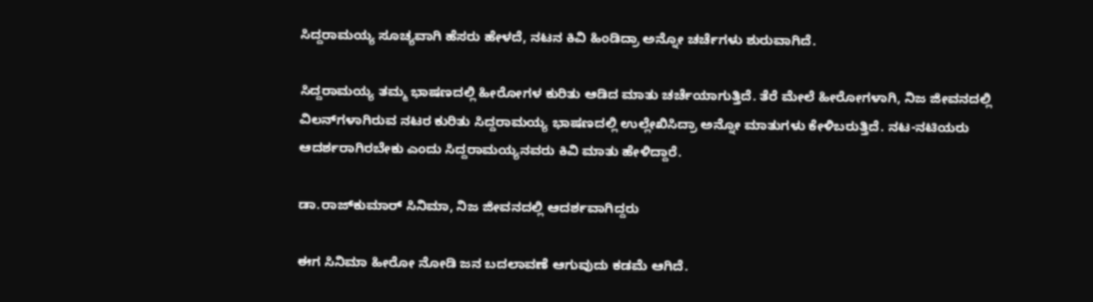ಸಿದ್ದರಾಮಯ್ಯ ಸೂಚ್ಯವಾಗಿ ಹೆಸರು ಹೇಳದೆ, ನಟನ ಕಿವಿ ಹಿಂಡಿದ್ರಾ ಅನ್ನೋ ಚರ್ಚೆಗಳು ಶುರುವಾಗಿದೆ.

ಸಿದ್ದರಾಮಯ್ಯ ತಮ್ಮ ಭಾಷಣದಲ್ಲಿ ಹೀರೋಗಳ ಕುರಿತು ಆಡಿದ ಮಾತು ಚರ್ಚೆಯಾಗುತ್ತಿದೆ. ತೆರೆ ಮೇಲೆ ಹೀರೋಗಳಾಗಿ, ನಿಜ ಜೀವನದಲ್ಲಿ ವಿಲನ್‌ಗಳಾಗಿರುವ ನಟರ ಕುರಿತು ಸಿದ್ದರಾಮಯ್ಯ ಭಾಷಣದಲ್ಲಿ ಉಲ್ಲೇಖಿಸಿದ್ರಾ ಅನ್ನೋ ಮಾತುಗಳು ಕೇಳಿಬರುತ್ತಿದೆ. ನಟ-ನಟಿಯರು ಆದರ್ಶರಾಗಿರಬೇಕು ಎಂದು ಸಿದ್ದರಾಮಯ್ಯನವರು ಕಿವಿ ಮಾತು ಹೇಳಿದ್ದಾರೆ.

ಡಾ.ರಾಜ್‌ಕುಮಾರ್ ಸಿನಿಮಾ, ನಿಜ ಜೀವನದಲ್ಲಿ ಆದರ್ಶವಾಗಿದ್ದರು

ಈಗ ಸಿನಿಮಾ ಹೀರೋ ನೋಡಿ ಜನ ಬದಲಾವಣೆ ಆಗುವುದು ಕಡಮೆ ಆಗಿದೆ.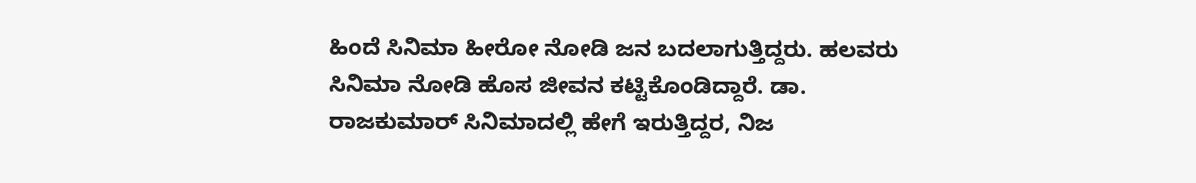ಹಿಂದೆ ಸಿನಿಮಾ ಹೀರೋ ನೋಡಿ ಜನ ಬದಲಾಗುತ್ತಿದ್ದರು. ಹಲವರು ಸಿನಿಮಾ ನೋಡಿ ಹೊಸ ಜೀವನ ಕಟ್ಟಿಕೊಂಡಿದ್ದಾರೆ. ಡಾ. ರಾಜಕುಮಾರ್ ಸಿನಿಮಾದಲ್ಲಿ ಹೇಗೆ ಇರುತ್ತಿದ್ದರ, ನಿಜ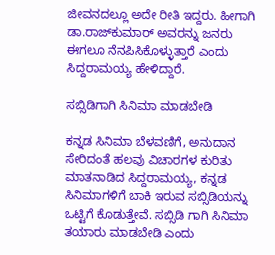ಜೀವನದಲ್ಲೂ ಅದೇ ರೀತಿ ಇದ್ದರು. ಹೀಗಾಗಿ ಡಾ.ರಾಜ್‌ಕುಮಾರ್ ಅವರನ್ನು ಜನರು ಈಗಲೂ ನೆನಪಿಸಿಕೊಳ್ಳುತ್ತಾರೆ ಎಂದು ಸಿದ್ದರಾಮಯ್ಯ ಹೇಳಿದ್ದಾರೆ.

ಸಬ್ಸಿಡಿಗಾಗಿ ಸಿನಿಮಾ ಮಾಡಬೇಡಿ

ಕನ್ನಡ ಸಿನಿಮಾ ಬೆಳವಣಿಗೆ, ಅನುದಾನ ಸೇರಿದಂತೆ ಹಲವು ವಿಚಾರಗಳ ಕುರಿತು ಮಾತನಾಡಿದ ಸಿದ್ದರಾಮಯ್ಯ, ಕನ್ನಡ ಸಿನಿಮಾಗಳಿಗೆ ಬಾಕಿ ಇರುವ ಸಬ್ಸಿಡಿಯನ್ನು ಒಟ್ಟಿಗೆ ಕೊಡುತ್ತೇವೆ. ಸಬ್ಸಿಡಿ ಗಾಗಿ ಸಿನಿಮಾ ತಯಾರು ಮಾಡಬೇಡಿ ಎಂದು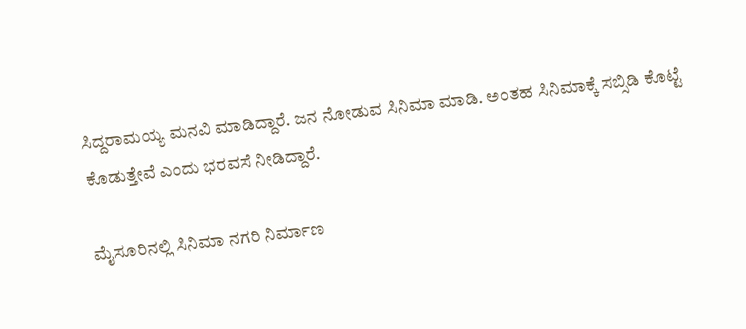ಸಿದ್ದರಾಮಯ್ಯ ಮನವಿ ಮಾಡಿದ್ದಾರೆ. ಜನ ನೋಡುವ ಸಿನಿಮಾ ಮಾಡಿ. ಅಂತಹ ಸಿನಿಮಾಕ್ಕೆ ಸಬ್ಸಿಡಿ ಕೊಟ್ಟೆ ಕೊಡುತ್ತೇವೆ‌ ಎಂದು ಭರವಸೆ ನೀಡಿದ್ದಾರೆ.

ಮೈಸೂರಿನಲ್ಲಿ ಸಿನಿಮಾ ನಗರಿ ನಿರ್ಮಾಣ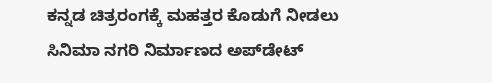ಕನ್ನಡ ಚಿತ್ರರಂಗಕ್ಕೆ ಮಹತ್ತರ ಕೊಡುಗೆ ನೀಡಲು ಸಿನಿಮಾ ನಗರಿ ನಿರ್ಮಾಣದ ಅಪ್‌ಡೇಟ್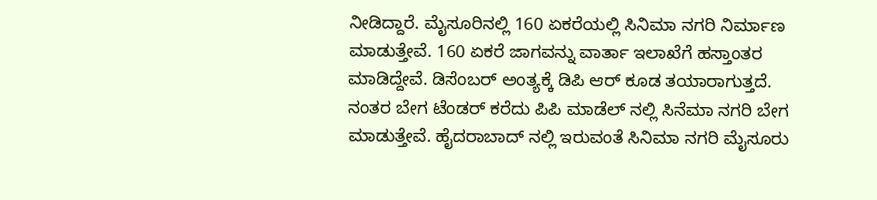ನೀಡಿದ್ದಾರೆ. ಮೈಸೂರಿನಲ್ಲಿ 160 ಏಕರೆಯಲ್ಲಿ ಸಿನಿಮಾ ನಗರಿ ನಿರ್ಮಾಣ ಮಾಡುತ್ತೇವೆ. 160 ಏಕರೆ ಜಾಗವನ್ನು ವಾರ್ತಾ ಇಲಾಖೆಗೆ ಹಸ್ತಾಂತರ ಮಾಡಿದ್ದೇವೆ. ಡಿಸೆಂಬರ್ ಅಂತ್ಯಕ್ಕೆ ಡಿಪಿ ಆರ್ ಕೂಡ ತಯಾರಾಗುತ್ತದೆ. ನಂತರ ಬೇಗ ಟೆಂಡರ್ ಕರೆದು ಪಿಪಿ ಮಾಡೆಲ್ ನಲ್ಲಿ ಸಿನೆಮಾ ‌ನಗರಿ ಬೇಗ ಮಾಡುತ್ತೇವೆ. ಹೈದರಾಬಾದ್ ನಲ್ಲಿ ಇರುವಂತೆ ಸಿನಿಮಾ ನಗರಿ ಮೈಸೂರು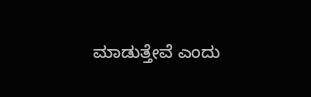ಮಾಡುತ್ತೇವೆ ಎಂದು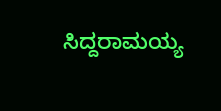ಸಿದ್ದರಾಮಯ್ಯ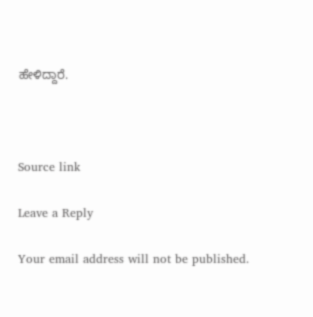ಹೇಳಿದ್ದಾರೆ.



Source link

Leave a Reply

Your email address will not be published.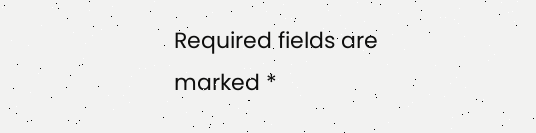Required fields are marked *